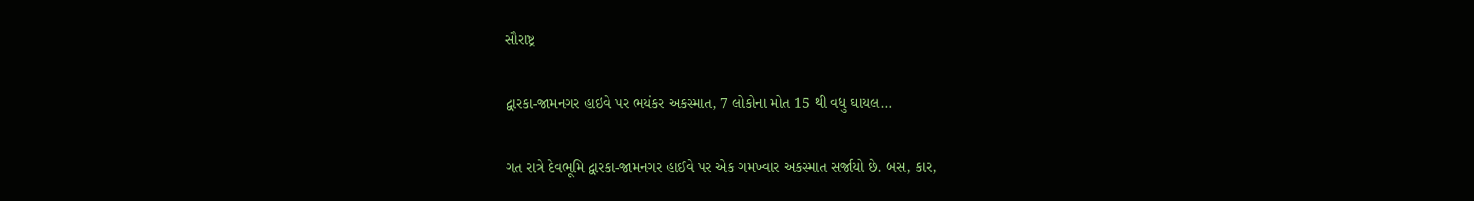સૌરાષ્ટ્ર

દ્વારકા-જામનગર હાઇવે પર ભયંકર અકસ્માત, 7 લોકોના મોત 15 થી વધુ ઘાયલ…

ગત રાત્રે દેવભૂમિ દ્વારકા-જામનગર હાઈવે પર એક ગમખ્વાર અકસ્માત સર્જાયો છે. બસ, કાર,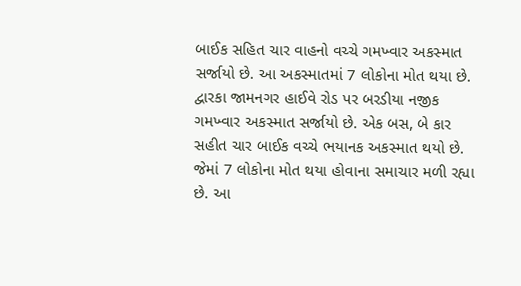બાઈક સહિત ચાર વાહનો વચ્ચે ગમખ્વાર અકસ્માત સર્જાયો છે. આ અકસ્માતમાં 7 લોકોના મોત થયા છે. દ્વારકા જામનગર હાઈવે રોડ પર બરડીયા નજીક ગમખ્વાર અકસ્માત સર્જાયો છે. એક બસ, બે કાર સહીત ચાર બાઈક વચ્ચે ભયાનક અકસ્માત થયો છે. જેમાં 7 લોકોના મોત થયા હોવાના સમાચાર મળી રહ્યા છે. આ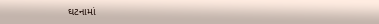ઘટનામાં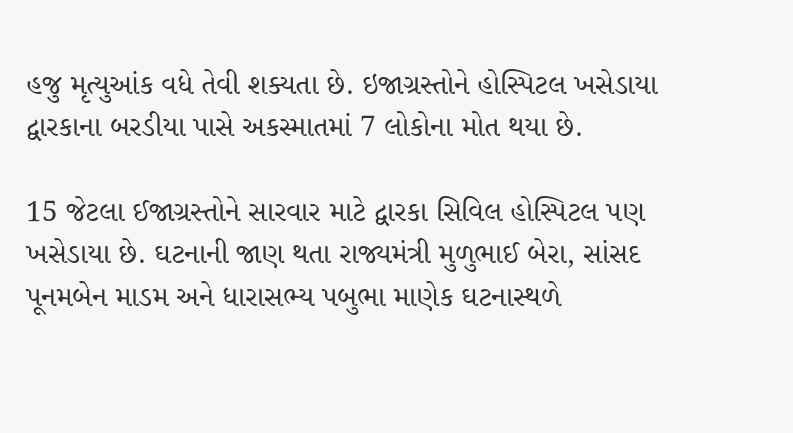હજુ મૃત્યુઆંક વધે તેવી શક્યતા છે. ઇજાગ્રસ્તોને હોસ્પિટલ ખસેડાયા દ્વારકાના બરડીયા પાસે અકસ્માતમાં 7 લોકોના મોત થયા છે.

15 જેટલા ઈજાગ્રસ્તોને સારવાર માટે દ્વારકા સિવિલ હોસ્પિટલ પણ ખસેડાયા છે. ઘટનાની જાણ થતા રાજ્યમંત્રી મુળુભાઈ બેરા, સાંસદ પૂનમબેન માડમ અને ધારાસભ્ય પબુભા માણેક ઘટનાસ્થળે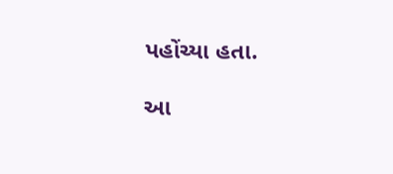પહોંચ્યા હતા.

આ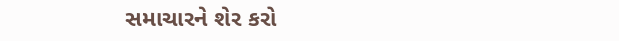સમાચારને શેર કરો